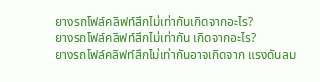ยางรถโฟล์คลิฟท์สึกไม่เท่ากันเกิดจากอะไร?
ยางรถโฟล์คลิฟท์สึกไม่เท่ากัน เกิดจากอะไร?
ยางรถโฟล์คลิฟท์สึกไม่เท่ากันอาจเกิดจาก แรงดันลม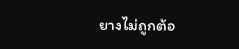ยางไม่ถูกต้อ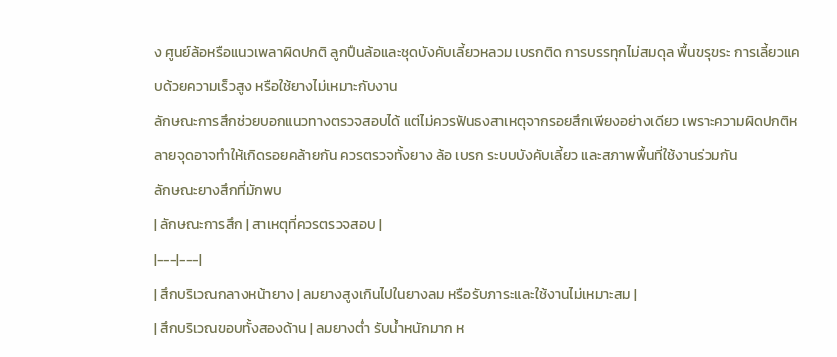ง ศูนย์ล้อหรือแนวเพลาผิดปกติ ลูกปืนล้อและชุดบังคับเลี้ยวหลวม เบรกติด การบรรทุกไม่สมดุล พื้นขรุขระ การเลี้ยวแคบด้วยความเร็วสูง หรือใช้ยางไม่เหมาะกับงาน
ลักษณะการสึกช่วยบอกแนวทางตรวจสอบได้ แต่ไม่ควรฟันธงสาเหตุจากรอยสึกเพียงอย่างเดียว เพราะความผิดปกติหลายจุดอาจทำให้เกิดรอยคล้ายกัน ควรตรวจทั้งยาง ล้อ เบรก ระบบบังคับเลี้ยว และสภาพพื้นที่ใช้งานร่วมกัน
ลักษณะยางสึกที่มักพบ
| ลักษณะการสึก | สาเหตุที่ควรตรวจสอบ |
|---|---|
| สึกบริเวณกลางหน้ายาง | ลมยางสูงเกินไปในยางลม หรือรับภาระและใช้งานไม่เหมาะสม |
| สึกบริเวณขอบทั้งสองด้าน | ลมยางต่ำ รับน้ำหนักมาก ห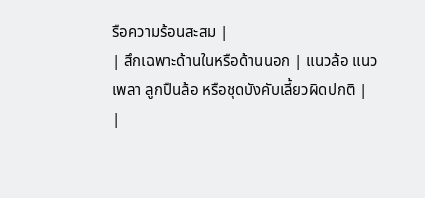รือความร้อนสะสม |
| สึกเฉพาะด้านในหรือด้านนอก | แนวล้อ แนวเพลา ลูกปืนล้อ หรือชุดบังคับเลี้ยวผิดปกติ |
|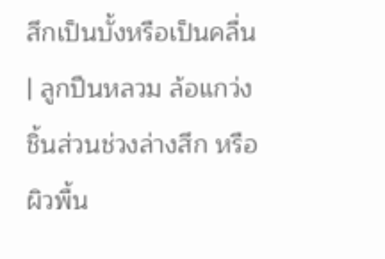สึกเป็นบั้งหรือเป็นคลื่น | ลูกปืนหลวม ล้อแกว่ง ชิ้นส่วนช่วงล่างสึก หรือผิวพื้น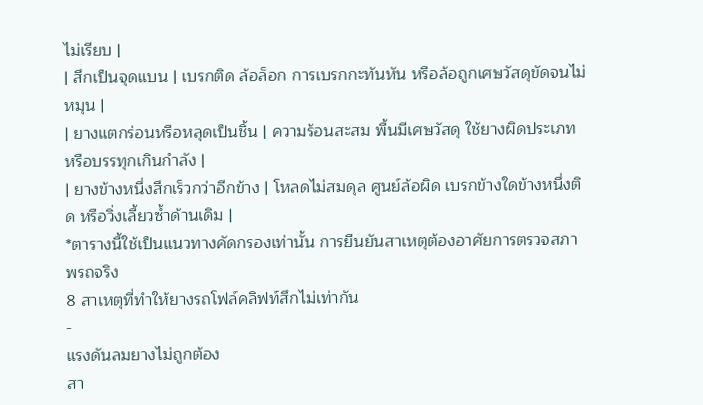ไม่เรียบ |
| สึกเป็นจุดแบน | เบรกติด ล้อล็อก การเบรกกะทันหัน หรือล้อถูกเศษวัสดุขัดจนไม่หมุน |
| ยางแตกร่อนหรือหลุดเป็นชิ้น | ความร้อนสะสม พื้นมีเศษวัสดุ ใช้ยางผิดประเภท หรือบรรทุกเกินกำลัง |
| ยางข้างหนึ่งสึกเร็วกว่าอีกข้าง | โหลดไม่สมดุล ศูนย์ล้อผิด เบรกข้างใดข้างหนึ่งติด หรือวิ่งเลี้ยวซ้ำด้านเดิม |
*ตารางนี้ใช้เป็นแนวทางคัดกรองเท่านั้น การยืนยันสาเหตุต้องอาศัยการตรวจสภาพรถจริง
8 สาเหตุที่ทำให้ยางรถโฟล์คลิฟท์สึกไม่เท่ากัน
-
แรงดันลมยางไม่ถูกต้อง
สา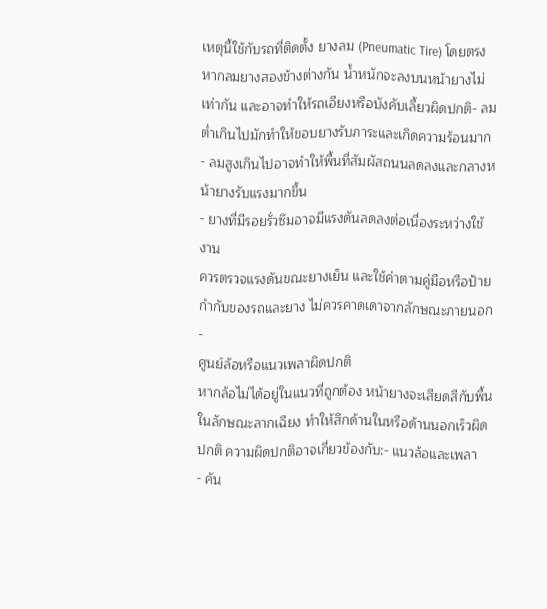เหตุนี้ใช้กับรถที่ติดตั้ง ยางลม (Pneumatic Tire) โดยตรง หากลมยางสองข้างต่างกัน น้ำหนักจะลงบนหน้ายางไม่เท่ากัน และอาจทำให้รถเอียงหรือบังคับเลี้ยวผิดปกติ- ลมต่ำเกินไปมักทำให้ขอบยางรับภาระและเกิดความร้อนมาก
- ลมสูงเกินไปอาจทำให้พื้นที่สัมผัสถนนลดลงและกลางหน้ายางรับแรงมากขึ้น
- ยางที่มีรอยรั่วซึมอาจมีแรงดันลดลงต่อเนื่องระหว่างใช้งาน
ควรตรวจแรงดันขณะยางเย็น และใช้ค่าตามคู่มือหรือป้ายกำกับของรถและยาง ไม่ควรคาดเดาจากลักษณะภายนอก
-
ศูนย์ล้อหรือแนวเพลาผิดปกติ
หากล้อไม่ได้อยู่ในแนวที่ถูกต้อง หน้ายางจะเสียดสีกับพื้นในลักษณะลากเฉียง ทำให้สึกด้านในหรือด้านนอกเร็วผิดปกติ ความผิดปกติอาจเกี่ยวข้องกับ:- แนวล้อและเพลา
- คัน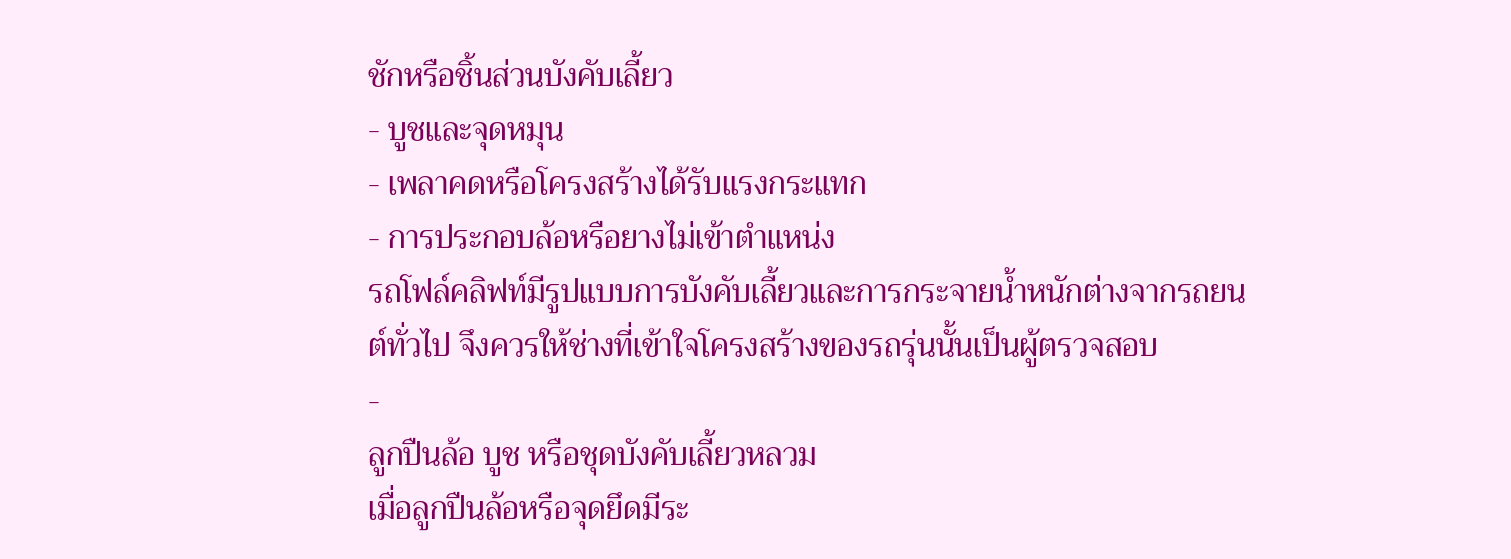ชักหรือชิ้นส่วนบังคับเลี้ยว
- บูชและจุดหมุน
- เพลาคดหรือโครงสร้างได้รับแรงกระแทก
- การประกอบล้อหรือยางไม่เข้าตำแหน่ง
รถโฟล์คลิฟท์มีรูปแบบการบังคับเลี้ยวและการกระจายน้ำหนักต่างจากรถยนต์ทั่วไป จึงควรให้ช่างที่เข้าใจโครงสร้างของรถรุ่นนั้นเป็นผู้ตรวจสอบ
-
ลูกปืนล้อ บูช หรือชุดบังคับเลี้ยวหลวม
เมื่อลูกปืนล้อหรือจุดยึดมีระ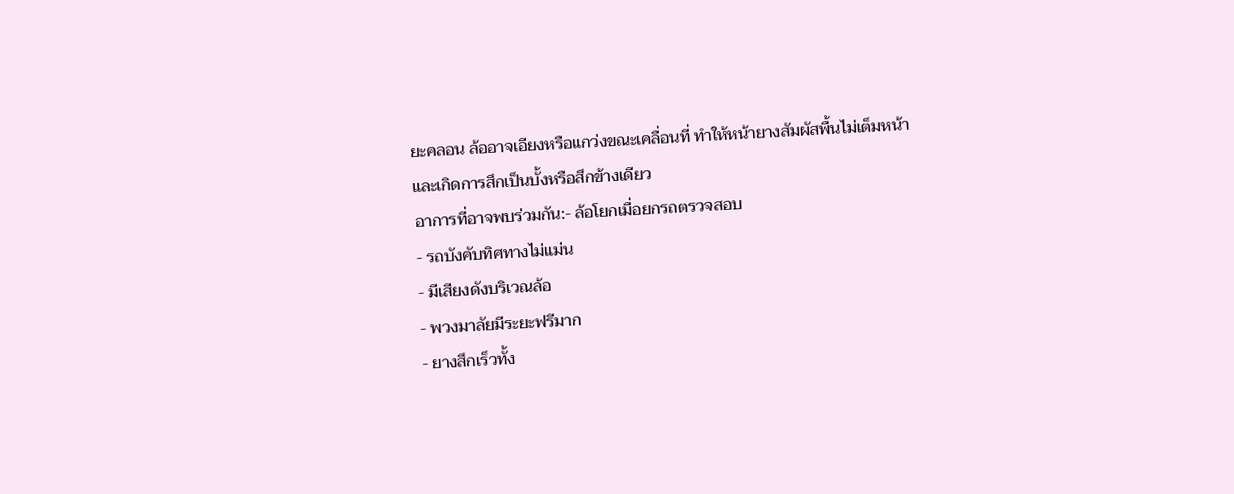ยะคลอน ล้ออาจเอียงหรือแกว่งขณะเคลื่อนที่ ทำให้หน้ายางสัมผัสพื้นไม่เต็มหน้าและเกิดการสึกเป็นบั้งหรือสึกข้างเดียว
อาการที่อาจพบร่วมกัน:- ล้อโยกเมื่อยกรถตรวจสอบ
- รถบังคับทิศทางไม่แม่น
- มีเสียงดังบริเวณล้อ
- พวงมาลัยมีระยะฟรีมาก
- ยางสึกเร็วทั้ง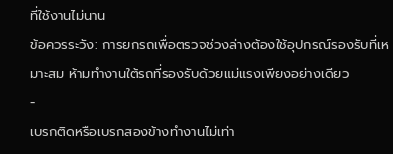ที่ใช้งานไม่นาน
ข้อควรระวัง: การยกรถเพื่อตรวจช่วงล่างต้องใช้อุปกรณ์รองรับที่เหมาะสม ห้ามทำงานใต้รถที่รองรับด้วยแม่แรงเพียงอย่างเดียว
-
เบรกติดหรือเบรกสองข้างทำงานไม่เท่า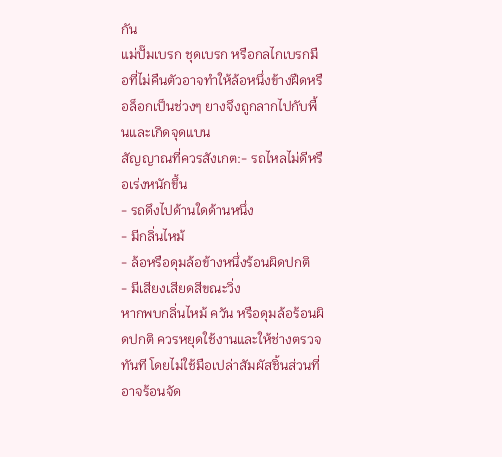กัน
แม่ปั๊มเบรก ชุดเบรก หรือกลไกเบรกมือที่ไม่คืนตัวอาจทำให้ล้อหนึ่งข้างฝืดหรือล็อกเป็นช่วงๆ ยางจึงถูกลากไปกับพื้นและเกิดจุดแบน
สัญญาณที่ควรสังเกต:- รถไหลไม่ดีหรือเร่งหนักขึ้น
- รถดึงไปด้านใดด้านหนึ่ง
- มีกลิ่นไหม้
- ล้อหรือดุมล้อข้างหนึ่งร้อนผิดปกติ
- มีเสียงเสียดสีขณะวิ่ง
หากพบกลิ่นไหม้ ควัน หรือดุมล้อร้อนผิดปกติ ควรหยุดใช้งานและให้ช่างตรวจทันที โดยไม่ใช้มือเปล่าสัมผัสชิ้นส่วนที่อาจร้อนจัด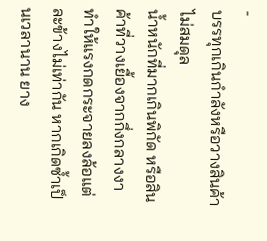-
บรรทุกเกินกำลังหรือวางสินค้าไม่สมดุล
น้ำหนักที่มากเกินพิกัด หรือสินค้าที่วางเยื้องจากกึ่งกลางงา ทำให้แรงกดกระจายลงล้อแต่ละข้างไม่เท่ากัน หากเกิดซ้ำเป็นเวลานาน ยาง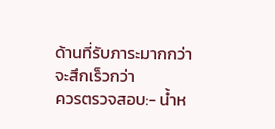ด้านที่รับภาระมากกว่าจะสึกเร็วกว่า
ควรตรวจสอบ:- น้ำห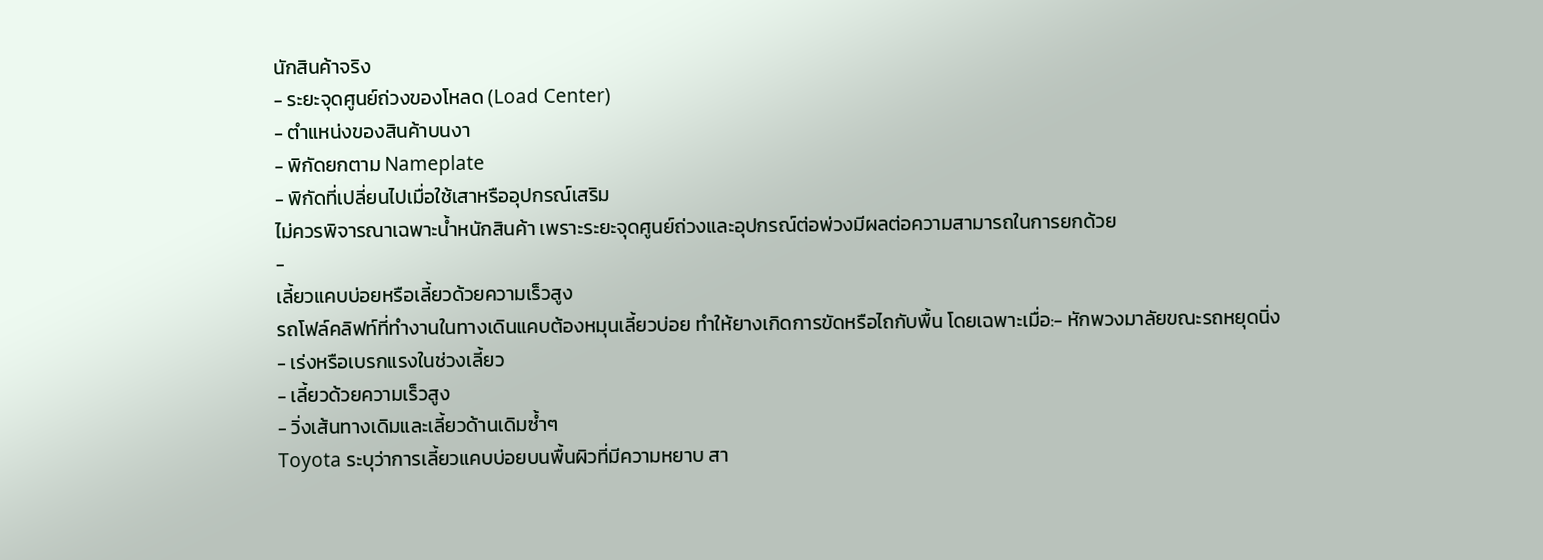นักสินค้าจริง
- ระยะจุดศูนย์ถ่วงของโหลด (Load Center)
- ตำแหน่งของสินค้าบนงา
- พิกัดยกตาม Nameplate
- พิกัดที่เปลี่ยนไปเมื่อใช้เสาหรืออุปกรณ์เสริม
ไม่ควรพิจารณาเฉพาะน้ำหนักสินค้า เพราะระยะจุดศูนย์ถ่วงและอุปกรณ์ต่อพ่วงมีผลต่อความสามารถในการยกด้วย
-
เลี้ยวแคบบ่อยหรือเลี้ยวด้วยความเร็วสูง
รถโฟล์คลิฟท์ที่ทำงานในทางเดินแคบต้องหมุนเลี้ยวบ่อย ทำให้ยางเกิดการขัดหรือไถกับพื้น โดยเฉพาะเมื่อ:- หักพวงมาลัยขณะรถหยุดนิ่ง
- เร่งหรือเบรกแรงในช่วงเลี้ยว
- เลี้ยวด้วยความเร็วสูง
- วิ่งเส้นทางเดิมและเลี้ยวด้านเดิมซ้ำๆ
Toyota ระบุว่าการเลี้ยวแคบบ่อยบนพื้นผิวที่มีความหยาบ สา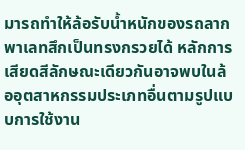มารถทำให้ล้อรับน้ำหนักของรถลากพาเลทสึกเป็นทรงกรวยได้ หลักการเสียดสีลักษณะเดียวกันอาจพบในล้ออุตสาหกรรมประเภทอื่นตามรูปแบบการใช้งาน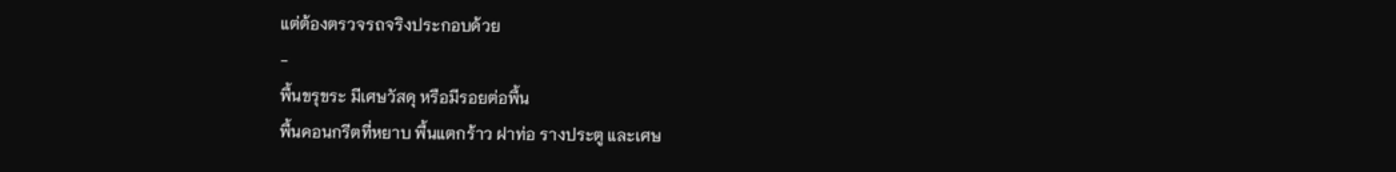แต่ต้องตรวจรถจริงประกอบด้วย
-
พื้นขรุขระ มีเศษวัสดุ หรือมีรอยต่อพื้น
พื้นคอนกรีตที่หยาบ พื้นแตกร้าว ฝาท่อ รางประตู และเศษ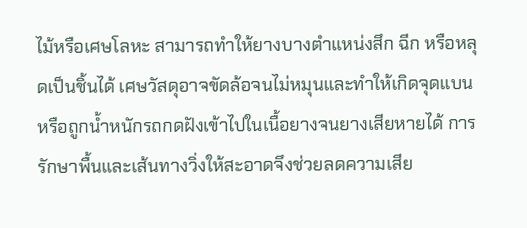ไม้หรือเศษโลหะ สามารถทำให้ยางบางตำแหน่งสึก ฉีก หรือหลุดเป็นชิ้นได้ เศษวัสดุอาจขัดล้อจนไม่หมุนและทำให้เกิดจุดแบน หรือถูกน้ำหนักรถกดฝังเข้าไปในเนื้อยางจนยางเสียหายได้ การรักษาพื้นและเส้นทางวิ่งให้สะอาดจึงช่วยลดความเสีย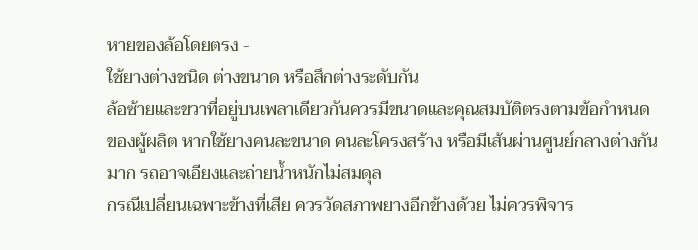หายของล้อโดยตรง -
ใช้ยางต่างชนิด ต่างขนาด หรือสึกต่างระดับกัน
ล้อซ้ายและขวาที่อยู่บนเพลาเดียวกันควรมีขนาดและคุณสมบัติตรงตามข้อกำหนดของผู้ผลิต หากใช้ยางคนละขนาด คนละโครงสร้าง หรือมีเส้นผ่านศูนย์กลางต่างกันมาก รถอาจเอียงและถ่ายน้ำหนักไม่สมดุล
กรณีเปลี่ยนเฉพาะข้างที่เสีย ควรวัดสภาพยางอีกข้างด้วย ไม่ควรพิจาร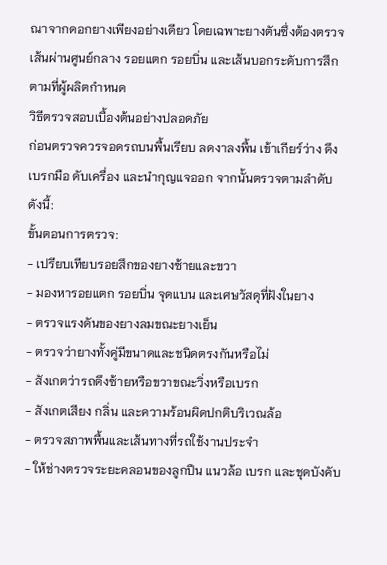ณาจากดอกยางเพียงอย่างเดียว โดยเฉพาะยางตันซึ่งต้องตรวจเส้นผ่านศูนย์กลาง รอยแตก รอยบิ่น และเส้นบอกระดับการสึกตามที่ผู้ผลิตกำหนด
วิธีตรวจสอบเบื้องต้นอย่างปลอดภัย
ก่อนตรวจควรจอดรถบนพื้นเรียบ ลดงาลงพื้น เข้าเกียร์ว่าง ดึงเบรกมือ ดับเครื่อง และนำกุญแจออก จากนั้นตรวจตามลำดับดังนี้:
ขั้นตอนการตรวจ:
- เปรียบเทียบรอยสึกของยางซ้ายและขวา
- มองหารอยแตก รอยบิ่น จุดแบน และเศษวัสดุที่ฝังในยาง
- ตรวจแรงดันของยางลมขณะยางเย็น
- ตรวจว่ายางทั้งคู่มีขนาดและชนิดตรงกันหรือไม่
- สังเกตว่ารถดึงซ้ายหรือขวาขณะวิ่งหรือเบรก
- สังเกตเสียง กลิ่น และความร้อนผิดปกติบริเวณล้อ
- ตรวจสภาพพื้นและเส้นทางที่รถใช้งานประจำ
- ให้ช่างตรวจระยะคลอนของลูกปืน แนวล้อ เบรก และชุดบังคับ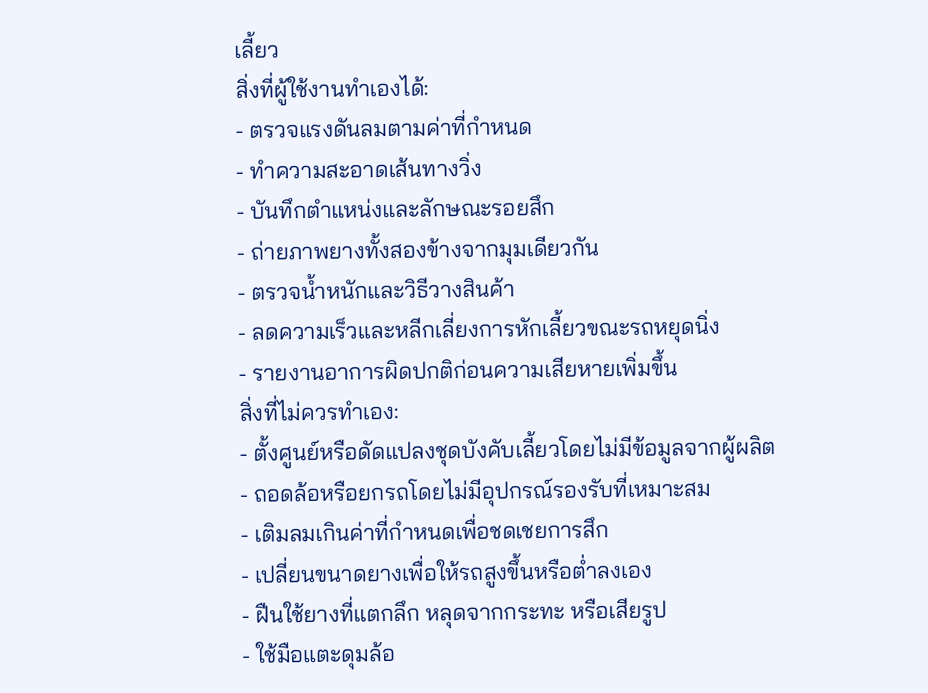เลี้ยว
สิ่งที่ผู้ใช้งานทำเองได้:
- ตรวจแรงดันลมตามค่าที่กำหนด
- ทำความสะอาดเส้นทางวิ่ง
- บันทึกตำแหน่งและลักษณะรอยสึก
- ถ่ายภาพยางทั้งสองข้างจากมุมเดียวกัน
- ตรวจน้ำหนักและวิธีวางสินค้า
- ลดความเร็วและหลีกเลี่ยงการหักเลี้ยวขณะรถหยุดนิ่ง
- รายงานอาการผิดปกติก่อนความเสียหายเพิ่มขึ้น
สิ่งที่ไม่ควรทำเอง:
- ตั้งศูนย์หรือดัดแปลงชุดบังคับเลี้ยวโดยไม่มีข้อมูลจากผู้ผลิต
- ถอดล้อหรือยกรถโดยไม่มีอุปกรณ์รองรับที่เหมาะสม
- เติมลมเกินค่าที่กำหนดเพื่อชดเชยการสึก
- เปลี่ยนขนาดยางเพื่อให้รถสูงขึ้นหรือต่ำลงเอง
- ฝืนใช้ยางที่แตกลึก หลุดจากกระทะ หรือเสียรูป
- ใช้มือแตะดุมล้อ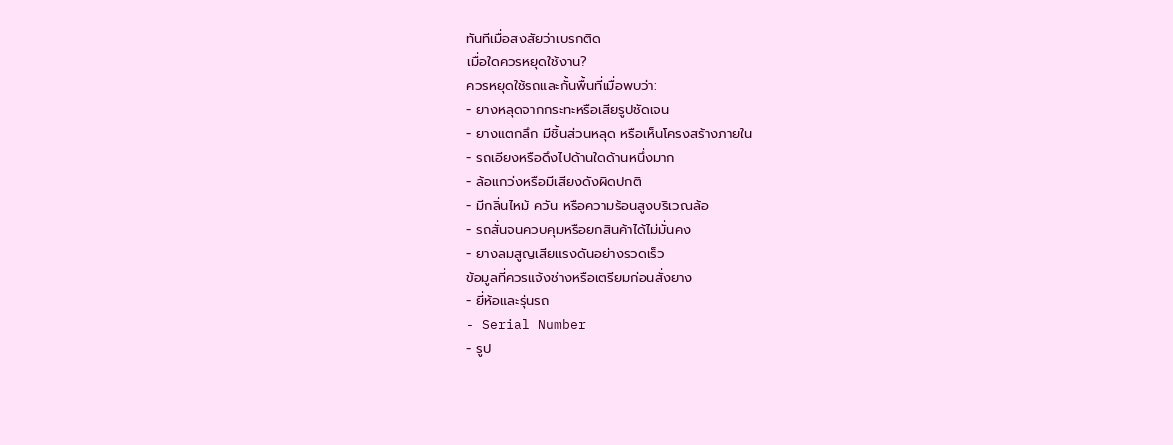ทันทีเมื่อสงสัยว่าเบรกติด
เมื่อใดควรหยุดใช้งาน?
ควรหยุดใช้รถและกั้นพื้นที่เมื่อพบว่า:
- ยางหลุดจากกระทะหรือเสียรูปชัดเจน
- ยางแตกลึก มีชิ้นส่วนหลุด หรือเห็นโครงสร้างภายใน
- รถเอียงหรือดึงไปด้านใดด้านหนึ่งมาก
- ล้อแกว่งหรือมีเสียงดังผิดปกติ
- มีกลิ่นไหม้ ควัน หรือความร้อนสูงบริเวณล้อ
- รถสั่นจนควบคุมหรือยกสินค้าได้ไม่มั่นคง
- ยางลมสูญเสียแรงดันอย่างรวดเร็ว
ข้อมูลที่ควรแจ้งช่างหรือเตรียมก่อนสั่งยาง
- ยี่ห้อและรุ่นรถ
- Serial Number
- รูป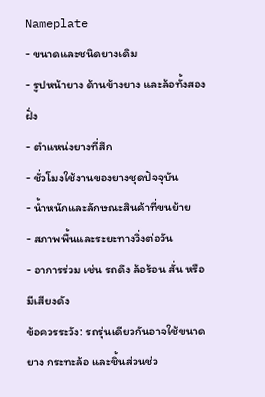Nameplate
- ขนาดและชนิดยางเดิม
- รูปหน้ายาง ด้านข้างยาง และล้อทั้งสองฝั่ง
- ตำแหน่งยางที่สึก
- ชั่วโมงใช้งานของยางชุดปัจจุบัน
- น้ำหนักและลักษณะสินค้าที่ขนย้าย
- สภาพพื้นและระยะทางวิ่งต่อวัน
- อาการร่วม เช่น รถดึง ล้อร้อน สั่น หรือมีเสียงดัง
ข้อควรระวัง: รถรุ่นเดียวกันอาจใช้ขนาดยาง กระทะล้อ และชิ้นส่วนช่ว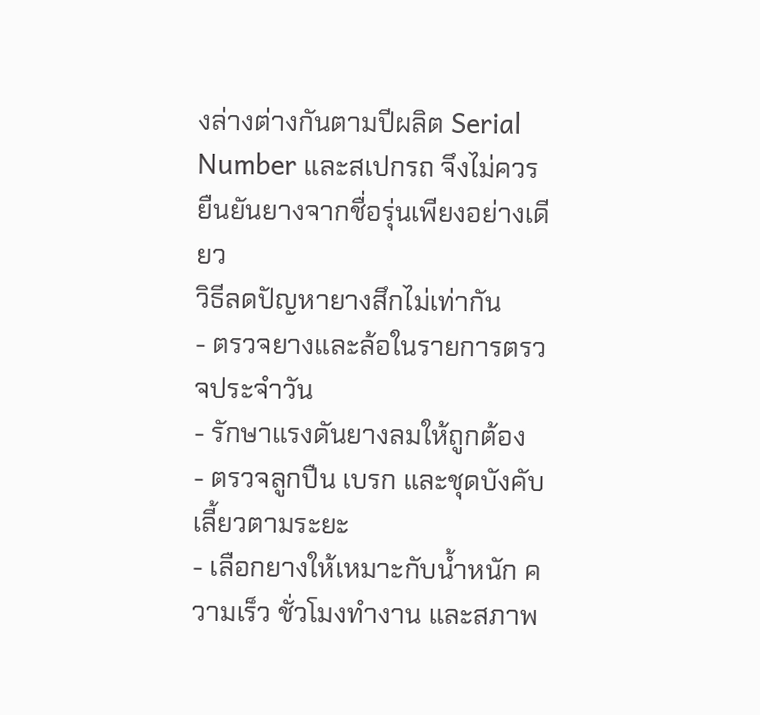งล่างต่างกันตามปีผลิต Serial Number และสเปกรถ จึงไม่ควรยืนยันยางจากชื่อรุ่นเพียงอย่างเดียว
วิธีลดปัญหายางสึกไม่เท่ากัน
- ตรวจยางและล้อในรายการตรวจประจำวัน
- รักษาแรงดันยางลมให้ถูกต้อง
- ตรวจลูกปืน เบรก และชุดบังคับเลี้ยวตามระยะ
- เลือกยางให้เหมาะกับน้ำหนัก ความเร็ว ชั่วโมงทำงาน และสภาพ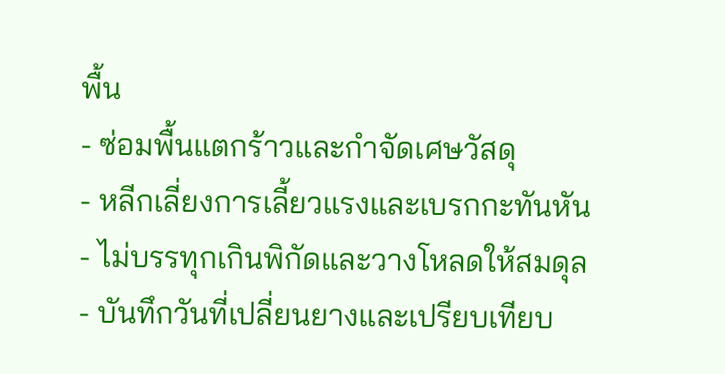พื้น
- ซ่อมพื้นแตกร้าวและกำจัดเศษวัสดุ
- หลีกเลี่ยงการเลี้ยวแรงและเบรกกะทันหัน
- ไม่บรรทุกเกินพิกัดและวางโหลดให้สมดุล
- บันทึกวันที่เปลี่ยนยางและเปรียบเทียบ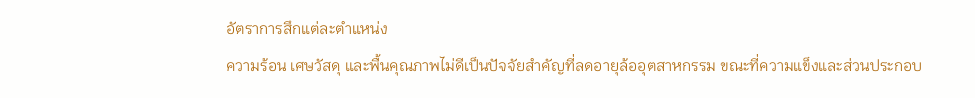อัตราการสึกแต่ละตำแหน่ง
ความร้อน เศษวัสดุ และพื้นคุณภาพไม่ดีเป็นปัจจัยสำคัญที่ลดอายุล้ออุตสาหกรรม ขณะที่ความแข็งและส่วนประกอบ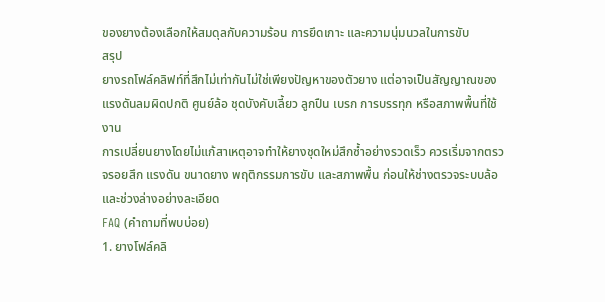ของยางต้องเลือกให้สมดุลกับความร้อน การยึดเกาะ และความนุ่มนวลในการขับ
สรุป
ยางรถโฟล์คลิฟท์ที่สึกไม่เท่ากันไม่ใช่เพียงปัญหาของตัวยาง แต่อาจเป็นสัญญาณของแรงดันลมผิดปกติ ศูนย์ล้อ ชุดบังคับเลี้ยว ลูกปืน เบรก การบรรทุก หรือสภาพพื้นที่ใช้งาน
การเปลี่ยนยางโดยไม่แก้สาเหตุอาจทำให้ยางชุดใหม่สึกซ้ำอย่างรวดเร็ว ควรเริ่มจากตรวจรอยสึก แรงดัน ขนาดยาง พฤติกรรมการขับ และสภาพพื้น ก่อนให้ช่างตรวจระบบล้อและช่วงล่างอย่างละเอียด
FAQ (คำถามที่พบบ่อย)
1. ยางโฟล์คลิ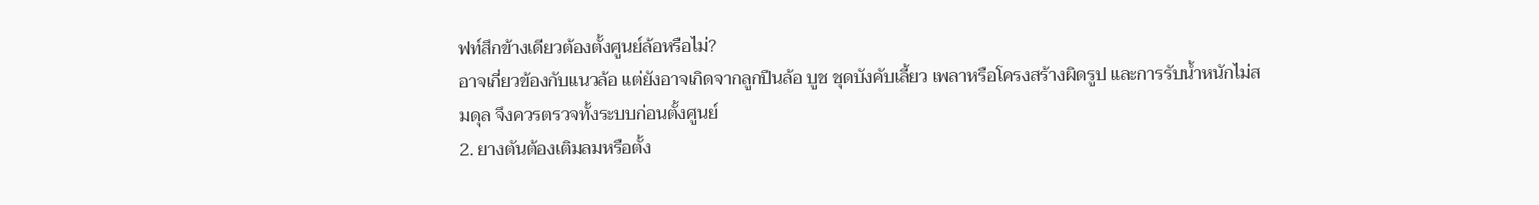ฟท์สึกข้างเดียวต้องตั้งศูนย์ล้อหรือไม่?
อาจเกี่ยวข้องกับแนวล้อ แต่ยังอาจเกิดจากลูกปืนล้อ บูช ชุดบังคับเลี้ยว เพลาหรือโครงสร้างผิดรูป และการรับน้ำหนักไม่สมดุล จึงควรตรวจทั้งระบบก่อนตั้งศูนย์
2. ยางตันต้องเติมลมหรือตั้ง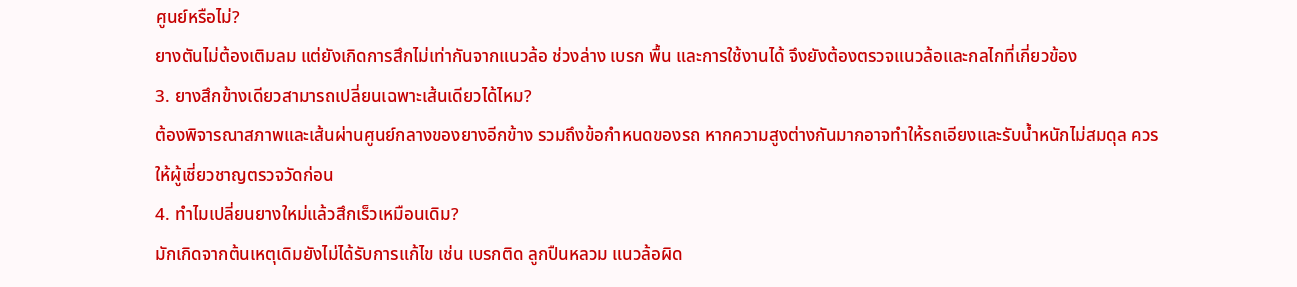ศูนย์หรือไม่?
ยางตันไม่ต้องเติมลม แต่ยังเกิดการสึกไม่เท่ากันจากแนวล้อ ช่วงล่าง เบรก พื้น และการใช้งานได้ จึงยังต้องตรวจแนวล้อและกลไกที่เกี่ยวข้อง
3. ยางสึกข้างเดียวสามารถเปลี่ยนเฉพาะเส้นเดียวได้ไหม?
ต้องพิจารณาสภาพและเส้นผ่านศูนย์กลางของยางอีกข้าง รวมถึงข้อกำหนดของรถ หากความสูงต่างกันมากอาจทำให้รถเอียงและรับน้ำหนักไม่สมดุล ควรให้ผู้เชี่ยวชาญตรวจวัดก่อน
4. ทำไมเปลี่ยนยางใหม่แล้วสึกเร็วเหมือนเดิม?
มักเกิดจากต้นเหตุเดิมยังไม่ได้รับการแก้ไข เช่น เบรกติด ลูกปืนหลวม แนวล้อผิด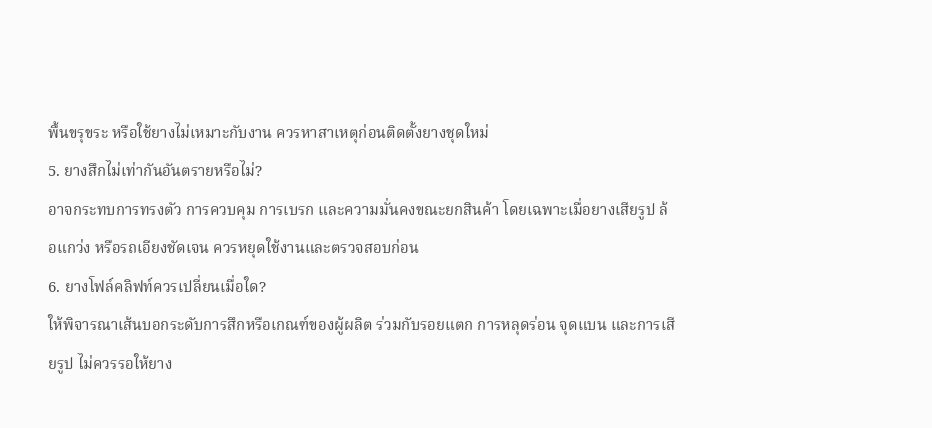พื้นขรุขระ หรือใช้ยางไม่เหมาะกับงาน ควรหาสาเหตุก่อนติดตั้งยางชุดใหม่
5. ยางสึกไม่เท่ากันอันตรายหรือไม่?
อาจกระทบการทรงตัว การควบคุม การเบรก และความมั่นคงขณะยกสินค้า โดยเฉพาะเมื่อยางเสียรูป ล้อแกว่ง หรือรถเอียงชัดเจน ควรหยุดใช้งานและตรวจสอบก่อน
6. ยางโฟล์คลิฟท์ควรเปลี่ยนเมื่อใด?
ให้พิจารณาเส้นบอกระดับการสึกหรือเกณฑ์ของผู้ผลิต ร่วมกับรอยแตก การหลุดร่อน จุดแบน และการเสียรูป ไม่ควรรอให้ยาง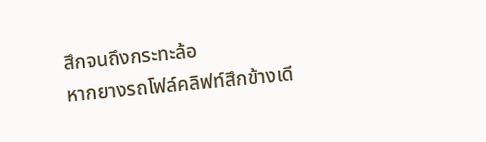สึกจนถึงกระทะล้อ
หากยางรถโฟล์คลิฟท์สึกข้างเดี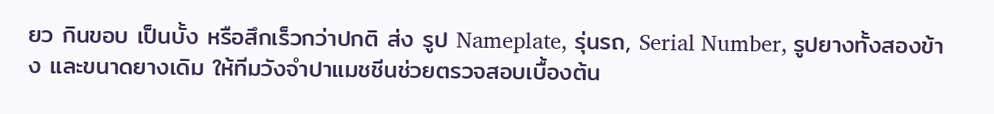ยว กินขอบ เป็นบั้ง หรือสึกเร็วกว่าปกติ ส่ง รูป Nameplate, รุ่นรถ, Serial Number, รูปยางทั้งสองข้าง และขนาดยางเดิม ให้ทีมวังจำปาแมชชีนช่วยตรวจสอบเบื้องต้น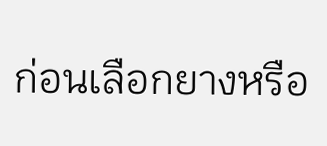ก่อนเลือกยางหรือ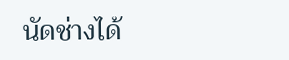นัดช่างได้